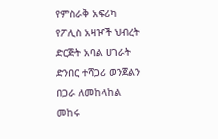የምስራቅ አፍሪካ የፖሊስ አዛዦች ህብረት ድርጅት አባል ሀገራት ድንበር ተሻጋሪ ወንጀልን በጋራ ለመከላከል መከሩ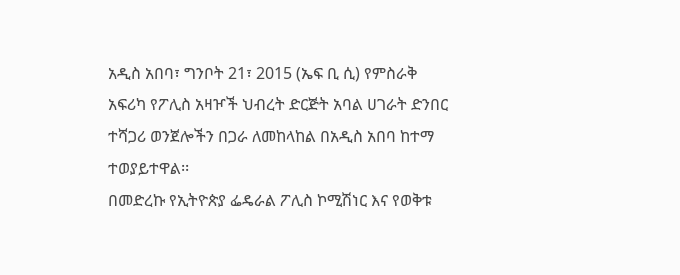አዲስ አበባ፣ ግንቦት 21፣ 2015 (ኤፍ ቢ ሲ) የምስራቅ አፍሪካ የፖሊስ አዛዦች ህብረት ድርጅት አባል ሀገራት ድንበር ተሻጋሪ ወንጀሎችን በጋራ ለመከላከል በአዲስ አበባ ከተማ ተወያይተዋል፡፡
በመድረኩ የኢትዮጵያ ፌዴራል ፖሊስ ኮሚሽነር እና የወቅቱ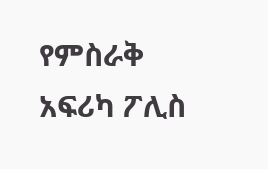የምስራቅ አፍሪካ ፖሊስ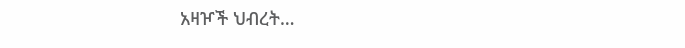አዛዦች ህብረት…